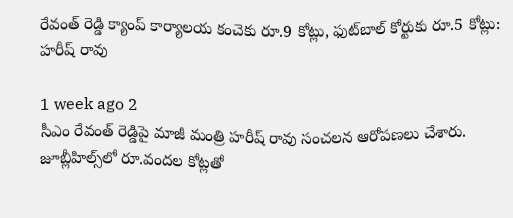రేవంత్ రెడ్డి క్యాంప్ కార్యాలయ కంచెకు రూ.9 కోట్లు, ఫుట్‌బాల్ కోర్టుకు రూ.5 కోట్లు: హరీష్ రావు

1 week ago 2
సీఎం రేవంత్ రెడ్డిపై మాజీ మంత్రి హరీష్ రావు సంచలన ఆరోపణలు చేశారు. జూబ్లీహిల్స్‌లో రూ.వందల కోట్లతో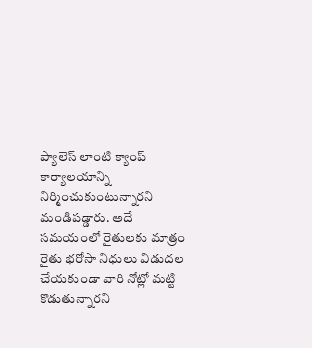ప్యాలెస్ లాంటి క్యాంప్ కార్యాలయాన్ని నిర్మించుకుంటున్నారని మండిపడ్డారు. అదే సమయంలో రైతులకు మాత్రం రైతు భరోసా నిధులు విడుదల చేయకుండా వారి నోట్లో మట్టి కొడుతున్నారని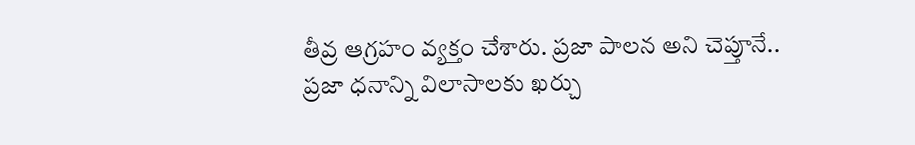తీవ్ర ఆగ్రహం వ్యక్తం చేశారు. ప్రజా పాలన అని చెప్తూనే.. ప్రజా ధనాన్ని విలాసాలకు ఖర్చు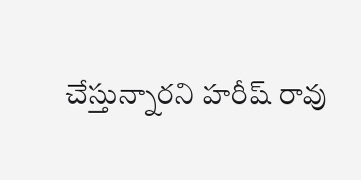చేస్తున్నారని హరీష్ రావు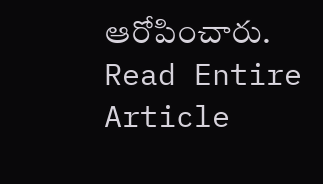ఆరోపించారు.
Read Entire Article